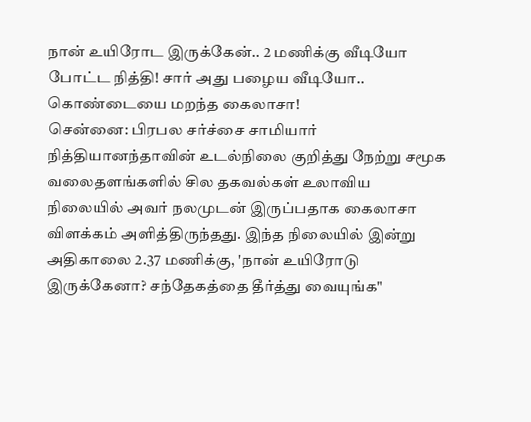நான் உயிரோட இருக்கேன்.. 2 மணிக்கு வீடியோ போட்ட நித்தி! சார் அது பழைய வீடியோ.. கொண்டையை மறந்த கைலாசா!
சென்னை: பிரபல சர்ச்சை சாமியார் நித்தியானந்தாவின் உடல்நிலை குறித்து நேற்று சமூக வலைதளங்களில் சில தகவல்கள் உலாவிய நிலையில் அவர் நலமுடன் இருப்பதாக கைலாசா விளக்கம் அளித்திருந்தது. இந்த நிலையில் இன்று அதிகாலை 2.37 மணிக்கு, 'நான் உயிரோடு இருக்கேனா? சந்தேகத்தை தீர்த்து வையுங்க"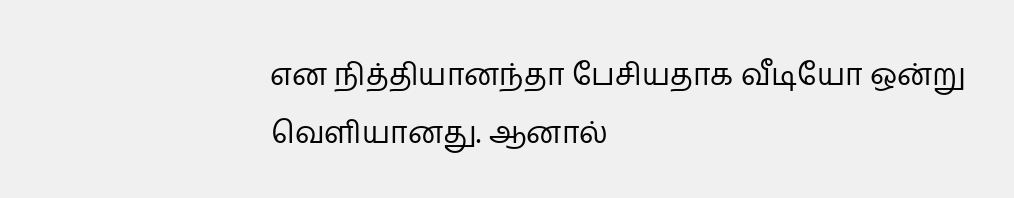என நித்தியானந்தா பேசியதாக வீடியோ ஒன்று வெளியானது. ஆனால்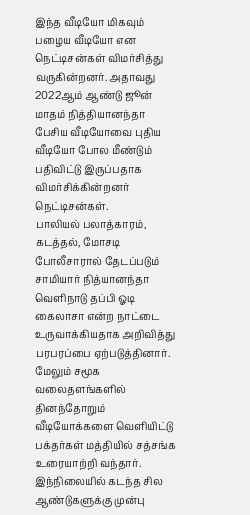இந்த வீடியோ மிகவும் பழைய வீடியோ என நெட்டிசன்கள் விமர்சித்து வருகின்றனர். அதாவது 2022ஆம் ஆண்டு ஜூன் மாதம் நித்தியானந்தா பேசிய வீடியோவை புதிய வீடியோ போல மீண்டும் பதிவிட்டு இருப்பதாக விமர்சிக்கின்றனர் நெட்டிசன்கள்.
பாலியல் பலாத்காரம், கடத்தல், மோசடி போலீசாரால் தேடப்படும் சாமியார் நித்யானந்தா வெளிநாடு தப்பி ஓடி கைலாசா என்ற நாட்டை உருவாக்கியதாக அறிவித்து பரபரப்பை ஏற்படுத்தினார். மேலும் சமூக வலைதளங்களில் தினந்தோறும் வீடியோக்களை வெளியிட்டு பக்தர்கள் மத்தியில் சத்சங்க உரையாற்றி வந்தார்.
இந்நிலையில் கடந்த சில ஆண்டுகளுக்கு முன்பு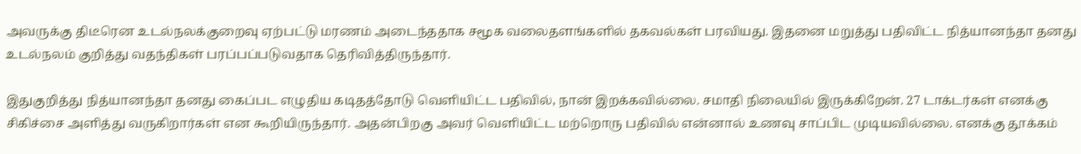அவருக்கு திடீரென உடல்நலக்குறைவு ஏற்பட்டு மரணம் அடைந்ததாக சமூக வலைதளங்களில் தகவல்கள் பரவியது. இதனை மறுத்து பதிவிட்ட நித்யானந்தா தனது உடல்நலம் குறித்து வதந்திகள் பரப்பப்படுவதாக தெரிவித்திருந்தார்.

இதுகுறித்து நித்யானந்தா தனது கைப்பட எழுதிய கடிதத்தோடு வெளியிட்ட பதிவில், நான் இறக்கவில்லை. சமாதி நிலையில் இருக்கிறேன். 27 டாக்டர்கள் எனக்கு சிகிச்சை அளித்து வருகிறார்கள் என கூறியிருந்தார். அதன்பிறகு அவர் வெளியிட்ட மற்றொரு பதிவில் என்னால் உணவு சாப்பிட முடியவில்லை. எனக்கு தூக்கம்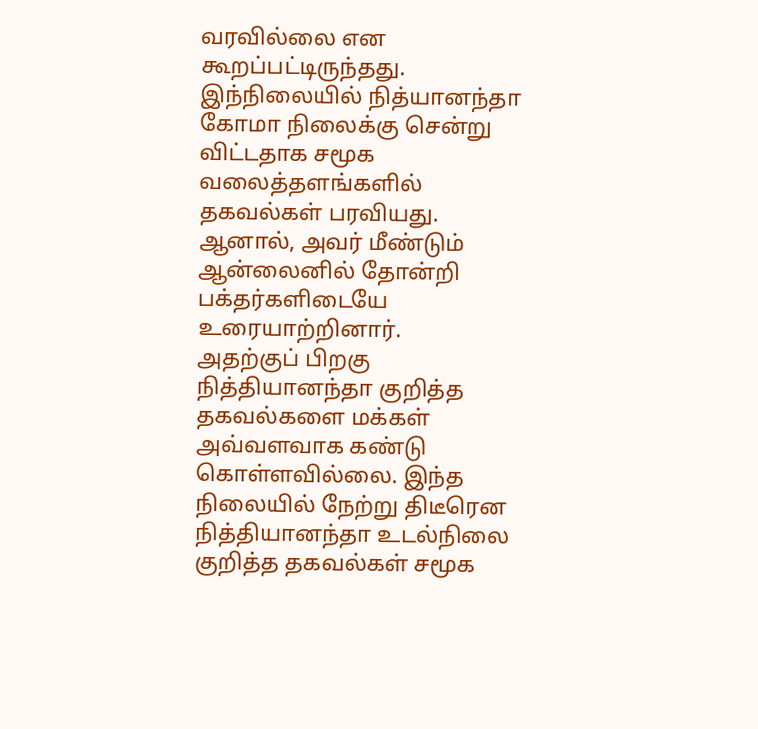வரவில்லை என கூறப்பட்டிருந்தது. இந்நிலையில் நித்யானந்தா கோமா நிலைக்கு சென்று விட்டதாக சமூக வலைத்தளங்களில் தகவல்கள் பரவியது. ஆனால், அவர் மீண்டும் ஆன்லைனில் தோன்றி பக்தர்களிடையே உரையாற்றினார்.
அதற்குப் பிறகு நித்தியானந்தா குறித்த தகவல்களை மக்கள் அவ்வளவாக கண்டு கொள்ளவில்லை. இந்த நிலையில் நேற்று திடீரென நித்தியானந்தா உடல்நிலை குறித்த தகவல்கள் சமூக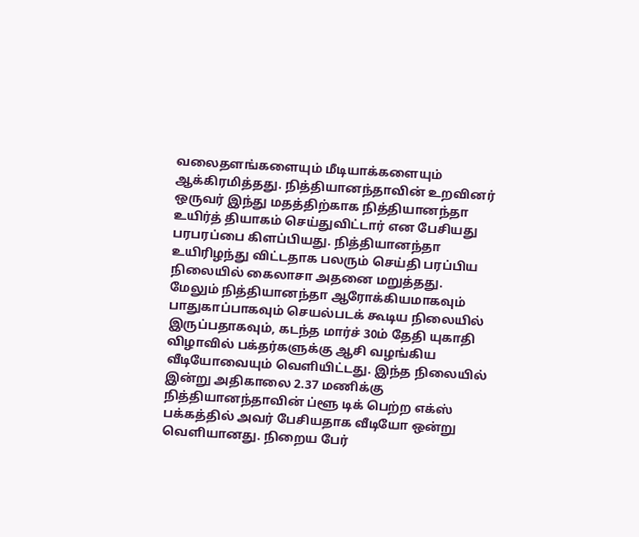வலைதளங்களையும் மீடியாக்களையும் ஆக்கிரமித்தது. நித்தியானந்தாவின் உறவினர் ஒருவர் இந்து மதத்திற்காக நித்தியானந்தா உயிர்த் தியாகம் செய்துவிட்டார் என பேசியது பரபரப்பை கிளப்பியது. நித்தியானந்தா உயிரிழந்து விட்டதாக பலரும் செய்தி பரப்பிய நிலையில் கைலாசா அதனை மறுத்தது.
மேலும் நித்தியானந்தா ஆரோக்கியமாகவும் பாதுகாப்பாகவும் செயல்படக் கூடிய நிலையில் இருப்பதாகவும், கடந்த மார்ச் 30ம் தேதி யுகாதி விழாவில் பக்தர்களுக்கு ஆசி வழங்கிய வீடியோவையும் வெளியிட்டது. இந்த நிலையில் இன்று அதிகாலை 2.37 மணிக்கு நித்தியானந்தாவின் ப்ளூ டிக் பெற்ற எக்ஸ் பக்கத்தில் அவர் பேசியதாக வீடியோ ஒன்று வெளியானது. நிறைய பேர்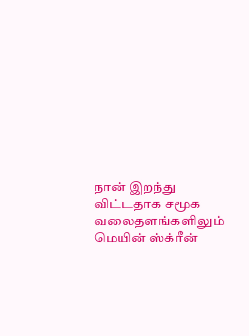நான் இறந்து விட்டதாக சமூக வலைதளங்களிலும் மெயின் ஸ்க்ரீன்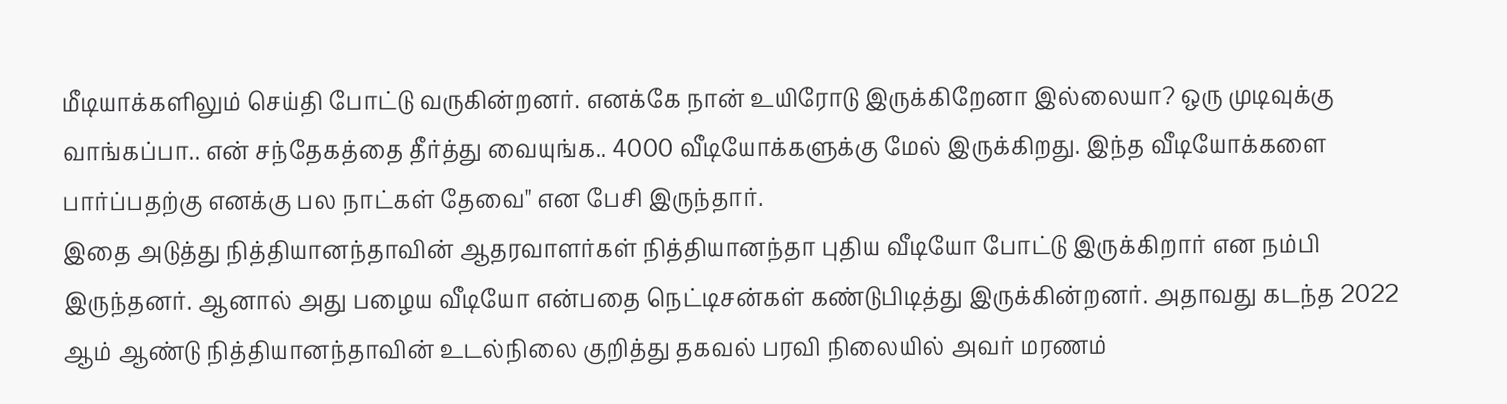மீடியாக்களிலும் செய்தி போட்டு வருகின்றனர். எனக்கே நான் உயிரோடு இருக்கிறேனா இல்லையா? ஒரு முடிவுக்கு வாங்கப்பா.. என் சந்தேகத்தை தீர்த்து வையுங்க.. 4000 வீடியோக்களுக்கு மேல் இருக்கிறது. இந்த வீடியோக்களை பார்ப்பதற்கு எனக்கு பல நாட்கள் தேவை" என பேசி இருந்தார்.
இதை அடுத்து நித்தியானந்தாவின் ஆதரவாளர்கள் நித்தியானந்தா புதிய வீடியோ போட்டு இருக்கிறார் என நம்பி இருந்தனர். ஆனால் அது பழைய வீடியோ என்பதை நெட்டிசன்கள் கண்டுபிடித்து இருக்கின்றனர். அதாவது கடந்த 2022 ஆம் ஆண்டு நித்தியானந்தாவின் உடல்நிலை குறித்து தகவல் பரவி நிலையில் அவர் மரணம்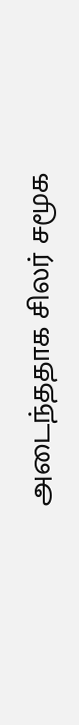அடைந்ததாக சிலர் சமூக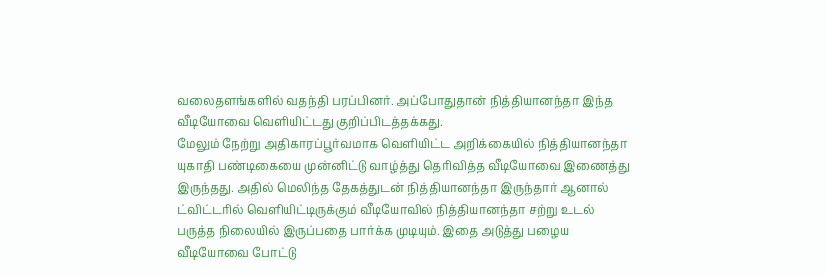வலைதளங்களில் வதந்தி பரப்பினர். அப்போதுதான் நித்தியானந்தா இந்த வீடியோவை வெளியிட்டது குறிப்பிடத்தக்கது.
மேலும் நேற்று அதிகாரப்பூர்வமாக வெளியிட்ட அறிக்கையில் நித்தியானந்தா யுகாதி பண்டிகையை முன்னிட்டு வாழ்த்து தெரிவித்த வீடியோவை இணைத்து இருந்தது. அதில் மெலிந்த தேகத்துடன் நித்தியானந்தா இருந்தார் ஆனால் ட்விட்டரில் வெளியிட்டிருக்கும் வீடியோவில் நித்தியானந்தா சற்று உடல் பருத்த நிலையில் இருப்பதை பார்க்க முடியும். இதை அடுத்து பழைய வீடியோவை போட்டு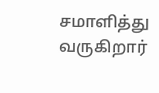சமாளித்து வருகிறார்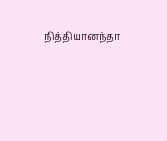நித்தியானந்தா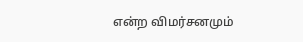என்ற விமர்சனமும்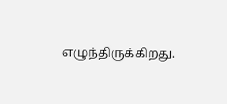எழுந்திருக்கிறது.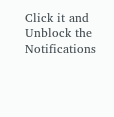Click it and Unblock the Notifications